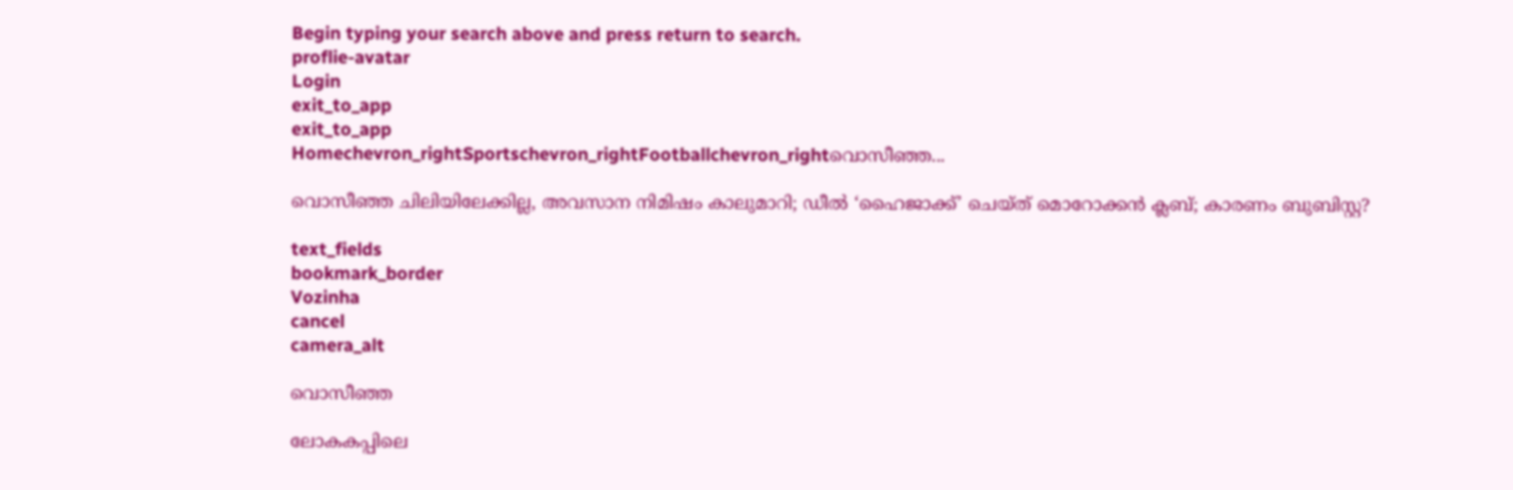Begin typing your search above and press return to search.
proflie-avatar
Login
exit_to_app
exit_to_app
Homechevron_rightSportschevron_rightFootballchevron_rightവൊസീഞ്ഞ...

വൊസീഞ്ഞ ചിലിയിലേക്കില്ല, അവസാന നിമിഷം കാലുമാറി; ഡീൽ ‘ഹൈജാക്ക്’ ചെയ്ത് മൊറോക്കൻ ക്ലബ്; കാരണം ബുബിസ്റ്റ?

text_fields
bookmark_border
Vozinha
cancel
camera_alt

വൊസീഞ്ഞ

ലോകകപ്പിലെ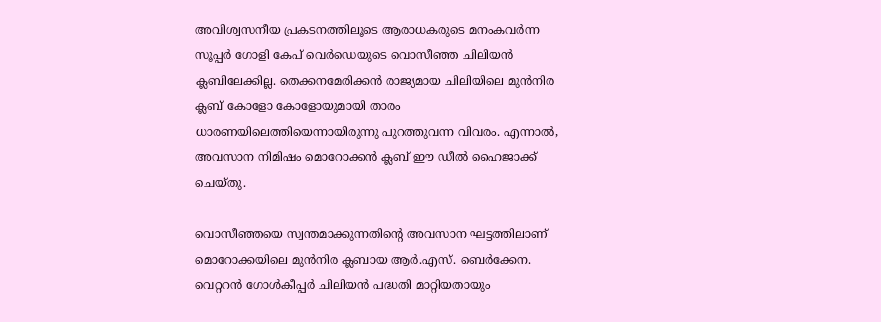അവിശ്വസനീയ പ്രകടനത്തിലൂടെ ആരാധകരുടെ മനംകവർന്ന സൂപ്പർ ഗോളി കേപ് വെർഡെയുടെ വൊസീഞ്ഞ ചിലിയൻ ക്ലബിലേക്കില്ല. തെക്കനമേരിക്കൻ രാജ്യമായ ചിലിയിലെ മുൻനിര ക്ലബ് കോളോ കോളോയുമായി താരം ധാരണയിലെത്തിയെന്നായിരുന്നു പുറത്തുവന്ന വിവരം. എന്നാൽ, അവസാന നിമിഷം മൊറോക്കൻ ക്ലബ് ഈ ഡീൽ ഹൈജാക്ക് ചെയ്തു.

വൊസീഞ്ഞയെ സ്വന്തമാക്കുന്നതിന്റെ അവസാന ഘട്ടത്തിലാണ് മൊറോക്കയിലെ മുൻനിര ക്ലബായ ആർ.എസ്. ബെർക്കേന. വെറ്ററൻ ഗോൾകീപ്പർ ചിലിയൻ പദ്ധതി മാറ്റിയതായും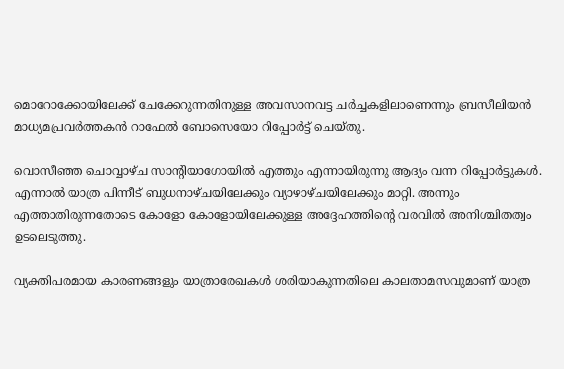മൊറോക്കോയിലേക്ക് ചേക്കേറുന്നതിനുള്ള അവസാനവട്ട ചർച്ചകളിലാണെന്നും ബ്രസീലിയൻ മാധ്യമപ്രവർത്തകൻ റാഫേൽ ബോസെയോ റിപ്പോർട്ട് ചെയ്തു.

വൊസീഞ്ഞ ചൊവ്വാഴ്ച സാന്റിയാഗോയിൽ എത്തും എന്നായിരുന്നു ആദ്യം വന്ന റിപ്പോർട്ടുകൾ. എന്നാൽ യാത്ര പിന്നീട് ബുധനാഴ്ചയിലേക്കും വ്യാഴാഴ്ചയിലേക്കും മാറ്റി. അന്നും എത്താതിരുന്നതോടെ കോളോ കോളോയിലേക്കുള്ള അദ്ദേഹത്തിന്റെ വരവിൽ അനിശ്ചിതത്വം ഉടലെടുത്തു.

വ്യക്തിപരമായ കാരണങ്ങളും യാത്രാരേഖകൾ ശരിയാകുന്നതിലെ കാലതാമസവുമാണ് യാത്ര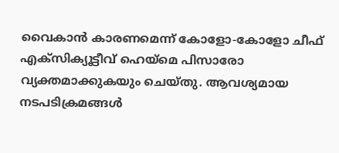വൈകാൻ കാരണമെന്ന് കോളോ-കോളോ ചീഫ് എക്സിക്യൂട്ടീവ് ഹെയ്മെ പിസാരോ വ്യക്തമാക്കുകയും ചെയ്തു. ആവശ്യമായ നടപടിക്രമങ്ങൾ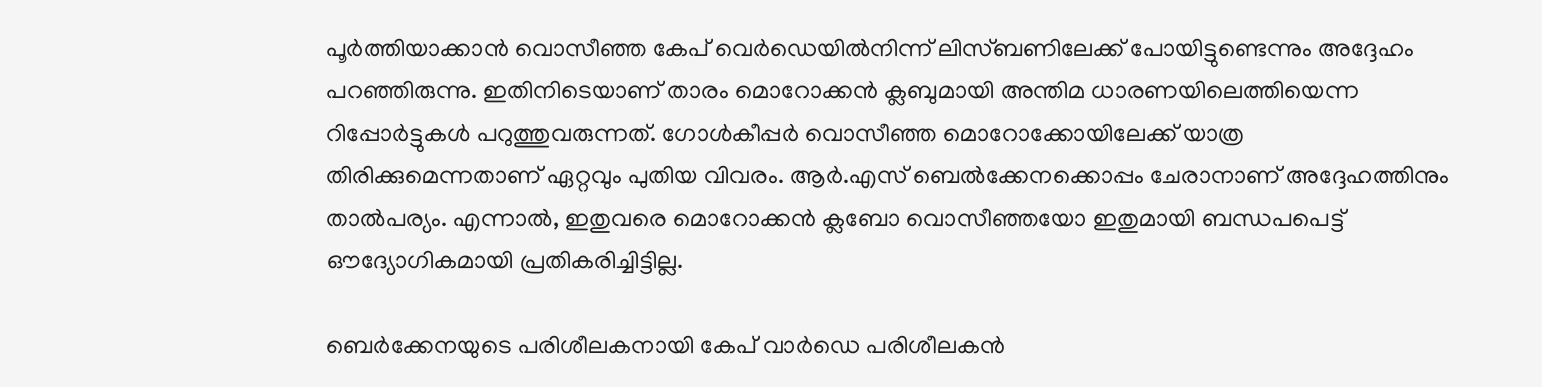പൂർത്തിയാക്കാൻ വൊസീഞ്ഞ കേപ് വെർഡെയിൽനിന്ന് ലിസ്ബണിലേക്ക് പോയിട്ടുണ്ടെന്നും അദ്ദേഹം പറഞ്ഞിരുന്നു. ഇതിനിടെയാണ് താരം മൊറോക്കൻ ക്ലബുമായി അന്തിമ ധാരണയിലെത്തിയെന്ന റിപ്പോർട്ടുകൾ പറുത്തുവരുന്നത്. ഗോൾകീപ്പർ വൊസീഞ്ഞ മൊറോക്കോയിലേക്ക് യാത്ര തിരിക്കുമെന്നതാണ് ഏറ്റവും പുതിയ വിവരം. ആർ.എസ് ബെൽക്കേനക്കൊപ്പം ചേരാനാണ് അദ്ദേഹത്തിനും താൽപര്യം. എന്നാൽ, ഇതുവരെ മൊറോക്കൻ ക്ലബോ വൊസീഞ്ഞയോ ഇതുമായി ബന്ധപപെട്ട് ഔദ്യോഗികമായി പ്രതികരിച്ചിട്ടില്ല.

ബെർക്കേനയുടെ പരിശീലകനായി കേപ് വാർഡെ പരിശീലകൻ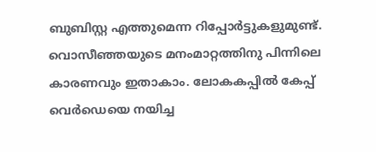ബുബിസ്റ്റ എത്തുമെന്ന റിപ്പോർട്ടുകളുമുണ്ട്. വൊസീഞ്ഞയുടെ മനംമാറ്റത്തിനു പിന്നിലെ കാരണവും ഇതാകാം. ലോകകപ്പിൽ കേപ്പ് വെർഡെയെ നയിച്ച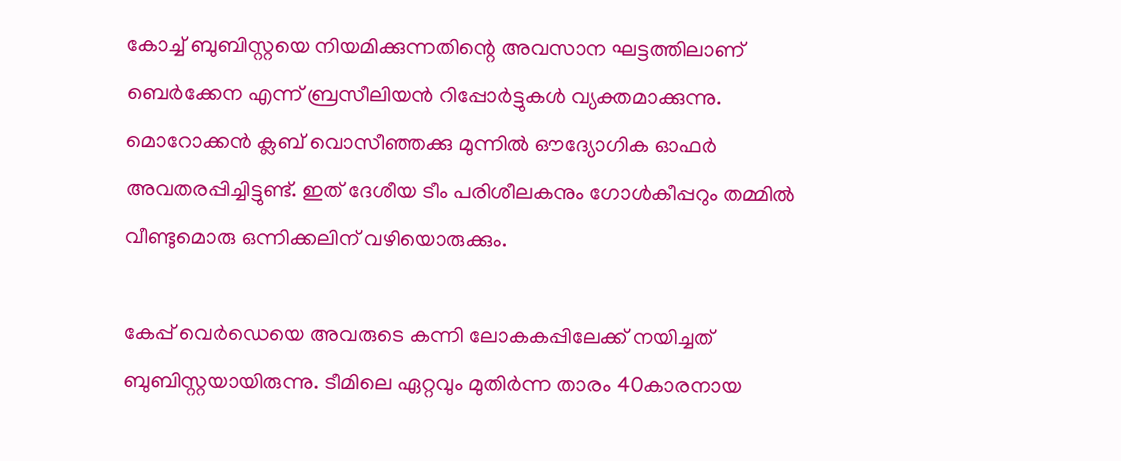കോച്ച് ബുബിസ്റ്റയെ നിയമിക്കുന്നതിന്റെ അവസാന ഘട്ടത്തിലാണ് ബെർക്കേന എന്ന് ബ്രസീലിയൻ റിപ്പോർട്ടുകൾ വ്യക്തമാക്കുന്നു. മൊറോക്കൻ ക്ലബ് വൊസീഞ്ഞക്കു മുന്നിൽ ഔദ്യോഗിക ഓഫർ അവതരപ്പിച്ചിട്ടുണ്ട്. ഇത് ദേശീയ ടീം പരിശീലകനും ഗോൾകീപ്പറും തമ്മിൽ വീണ്ടുമൊരു ഒന്നിക്കലിന് വഴിയൊരുക്കും.

കേപ്പ് വെർഡെയെ അവരുടെ കന്നി ലോകകപ്പിലേക്ക് നയിച്ചത് ബുബിസ്റ്റയായിരുന്നു. ടീമിലെ ഏറ്റവും മുതിർന്ന താരം 40കാരനായ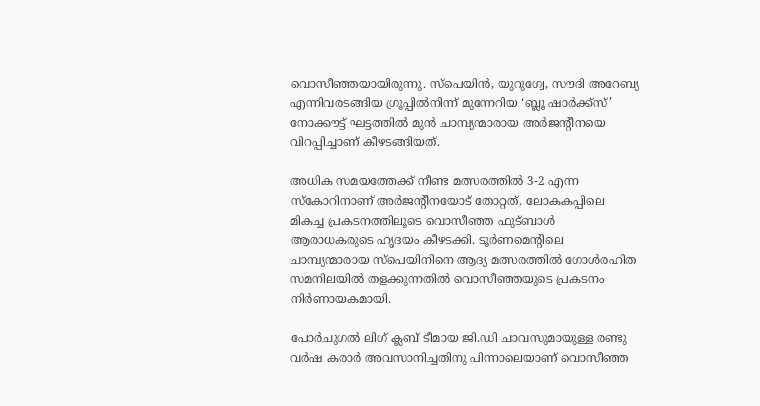വൊസീഞ്ഞയായിരുന്നു. സ്പെയിൻ, യുറുഗ്വേ, സൗദി അറേബ്യ എന്നിവരടങ്ങിയ ഗ്രൂപ്പിൽനിന്ന് മുന്നേറിയ ‘ബ്ലൂ ഷാർക്ക്സ്’ നോക്കൗട്ട് ഘട്ടത്തിൽ മുൻ ചാമ്പ്യന്മാരായ അർജന്‍റീനയെ വിറപ്പിച്ചാണ് കീഴടങ്ങിയത്.

അധിക സമയത്തേക്ക് നീണ്ട മത്സരത്തിൽ 3-2 എന്ന സ്കോറിനാണ് അർജന്റീനയോട് തോറ്റത്. ലോകകപ്പിലെ മികച്ച പ്രകടനത്തിലൂടെ വൊസീഞ്ഞ ഫുട്ബാൾ ആരാധകരുടെ ഹൃദയം കീഴടക്കി. ടൂർണമെന്റിലെ ചാമ്പ്യന്മാരായ സ്പെയിനിനെ ആദ്യ മത്സരത്തിൽ ഗോൾരഹിത സമനിലയിൽ തളക്കുന്നതിൽ വൊസീഞ്ഞയുടെ പ്രകടനം നിർണായകമായി.

പോർചുഗൽ ലിഗ് ക്ലബ് ടീമായ ജി.ഡി ചാവസുമായുള്ള രണ്ടു വർഷ കരാർ അവസാനിച്ചതിനു പിന്നാലെയാണ് വൊസീഞ്ഞ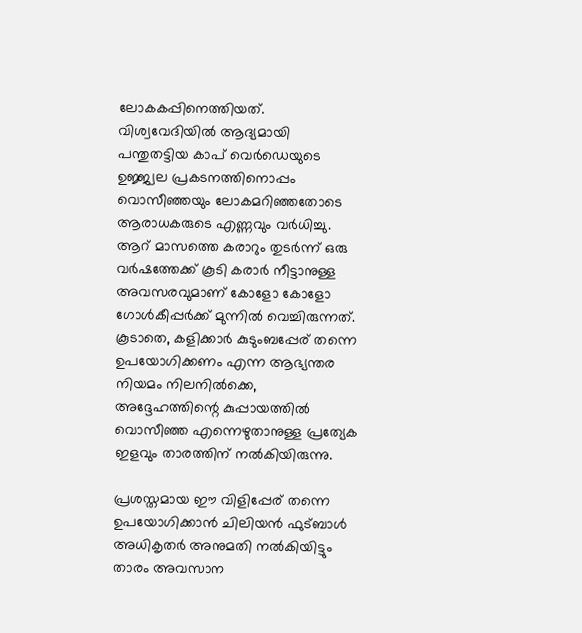ലോകകപ്പിനെത്തിയത്. വിശ്വവേദിയിൽ ആദ്യമായി പന്തുതട്ടിയ കാപ് വെർഡെയുടെ ഉജ്ജ്വല പ്രകടനത്തിനൊപ്പം വൊസീഞ്ഞയും ലോകമറിഞ്ഞതോടെ ആരാധകരുടെ എണ്ണവും വർധിച്ചു. ആറ് മാസത്തെ കരാറും തുടർന്ന് ഒരു വർഷത്തേക്ക് കൂടി കരാർ നീട്ടാനുള്ള അവസരവുമാണ് കോളോ കോളോ ഗോൾകീപ്പർക്ക് മുന്നിൽ വെച്ചിരുന്നത്. കൂടാതെ, കളിക്കാർ കുടുംബപ്പേര് തന്നെ ഉപയോഗിക്കണം എന്ന ആഭ്യന്തര നിയമം നിലനിൽക്കെ, അദ്ദേഹത്തിന്റെ കുപ്പായത്തിൽ വൊസീഞ്ഞ എന്നെഴുതാനുള്ള പ്രത്യേക ഇളവും താരത്തിന് നൽകിയിരുന്നു.

പ്രശസ്തമായ ഈ വിളിപ്പേര് തന്നെ ഉപയോഗിക്കാൻ ചിലിയൻ ഫുട്ബാൾ അധികൃതർ അനുമതി നൽകിയിട്ടും താരം അവസാന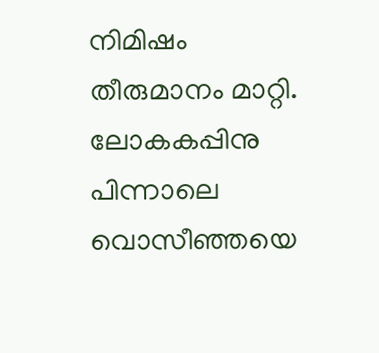നിമിഷം തീരുമാനം മാറ്റി. ലോകകപ്പിനു പിന്നാലെ വൊസീഞ്ഞയെ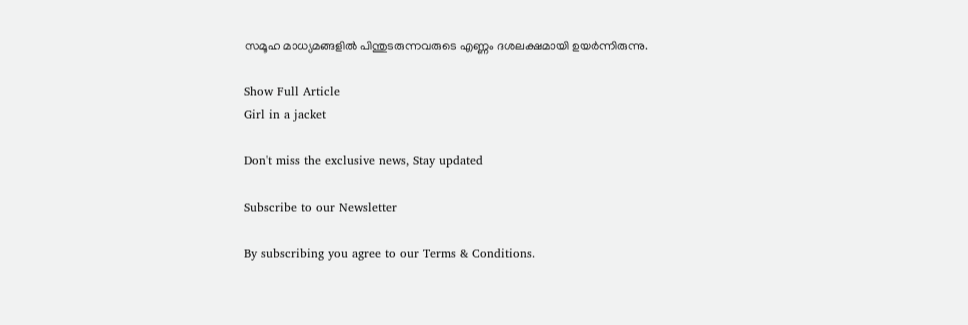സമൂഹ മാധ്യമങ്ങളിൽ പിന്തുടരുന്നവരുടെ എണ്ണം ദശലക്ഷമായി ഉയർന്നിരുന്നു.

Show Full Article
Girl in a jacket

Don't miss the exclusive news, Stay updated

Subscribe to our Newsletter

By subscribing you agree to our Terms & Conditions.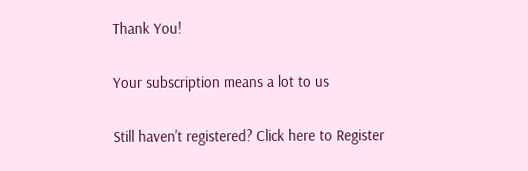Thank You!

Your subscription means a lot to us

Still haven't registered? Click here to Register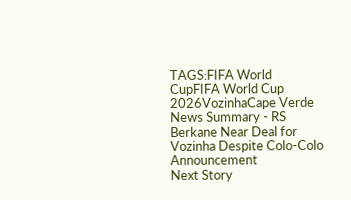TAGS:FIFA World CupFIFA World Cup 2026VozinhaCape Verde
News Summary - RS Berkane Near Deal for Vozinha Despite Colo-Colo Announcement
Next Story